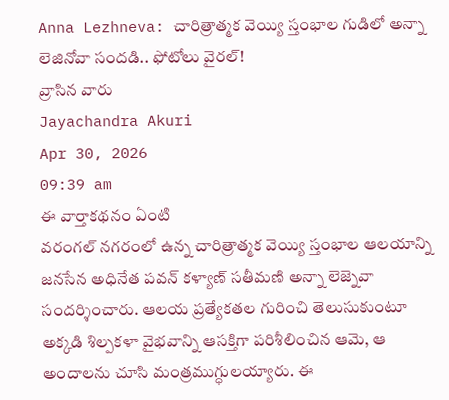Anna Lezhneva: చారిత్రాత్మక వెయ్యి స్తంభాల గుడిలో అన్నా లెజినోవా సందడి.. ఫోటోలు వైరల్!
వ్రాసిన వారు
Jayachandra Akuri
Apr 30, 2026
09:39 am
ఈ వార్తాకథనం ఏంటి
వరంగల్ నగరంలో ఉన్న చారిత్రాత్మక వెయ్యి స్తంభాల ఆలయాన్ని జనసేన అధినేత పవన్ కళ్యాణ్ సతీమణి అన్నా లెజ్నెవా సందర్శించారు. ఆలయ ప్రత్యేకతల గురించి తెలుసుకుంటూ అక్కడి శిల్పకళా వైభవాన్ని ఆసక్తిగా పరిశీలించిన ఆమె, ఆ అందాలను చూసి మంత్రముగ్ధులయ్యారు. ఈ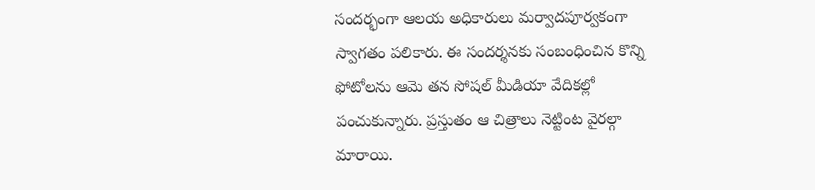సందర్భంగా ఆలయ అధికారులు మర్వాదపూర్వకంగా స్వాగతం పలికారు. ఈ సందర్శనకు సంబంధించిన కొన్ని ఫోటోలను ఆమె తన సోషల్ మీడియా వేదికల్లో పంచుకున్నారు. ప్రస్తుతం ఆ చిత్రాలు నెట్టింట వైరల్గా మారాయి.